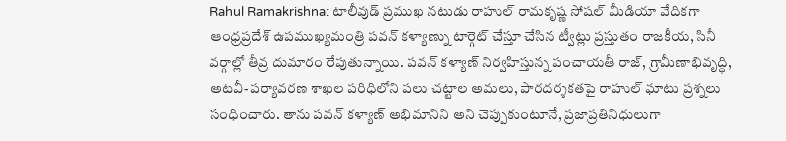Rahul Ramakrishna: టాలీవుడ్ ప్రముఖ నటుడు రాహుల్ రామకృష్ణ సోషల్ మీడియా వేదికగా ఆంధ్రప్రదేశ్ ఉపముఖ్యమంత్రి పవన్ కళ్యాణ్ను టార్గెట్ చేస్తూ చేసిన ట్వీట్లు ప్రస్తుతం రాజకీయ, సినీ వర్గాల్లో తీవ్ర దుమారం రేపుతున్నాయి. పవన్ కళ్యాణ్ నిర్వహిస్తున్న పంచాయతీ రాజ్, గ్రామీణాభివృద్ధి, అటవీ-పర్యావరణ శాఖల పరిధిలోని పలు చట్టాల అమలు, పారదర్శకతపై రాహుల్ ఘాటు ప్రశ్నలు సంధించారు. తాను పవన్ కళ్యాణ్ అభిమానిని అని చెప్పుకుంటూనే, ప్రజాప్రతినిధులుగా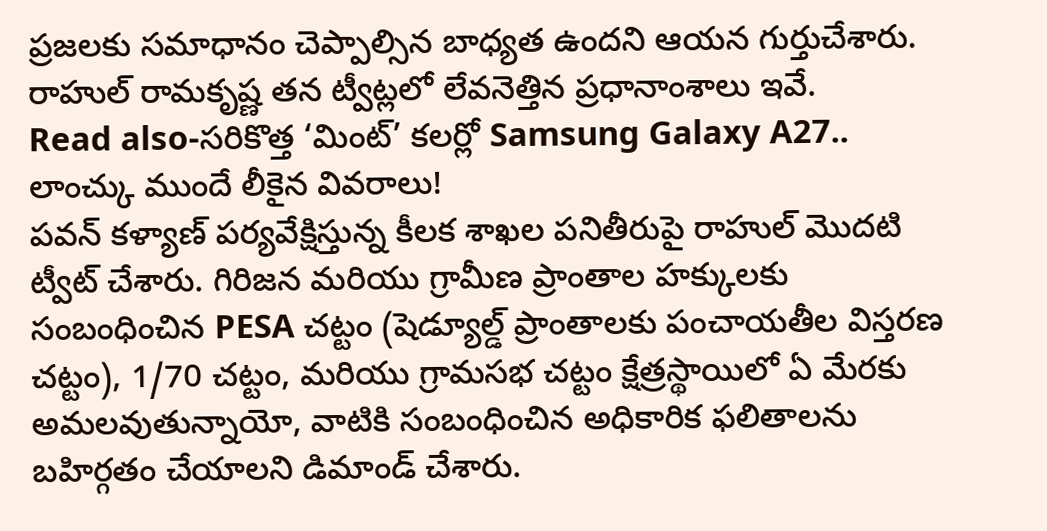ప్రజలకు సమాధానం చెప్పాల్సిన బాధ్యత ఉందని ఆయన గుర్తుచేశారు. రాహుల్ రామకృష్ణ తన ట్వీట్లలో లేవనెత్తిన ప్రధానాంశాలు ఇవే.
Read also-సరికొత్త ‘మింట్’ కలర్లో Samsung Galaxy A27.. లాంచ్కు ముందే లీకైన వివరాలు!
పవన్ కళ్యాణ్ పర్యవేక్షిస్తున్న కీలక శాఖల పనితీరుపై రాహుల్ మొదటి ట్వీట్ చేశారు. గిరిజన మరియు గ్రామీణ ప్రాంతాల హక్కులకు సంబంధించిన PESA చట్టం (షెడ్యూల్డ్ ప్రాంతాలకు పంచాయతీల విస్తరణ చట్టం), 1/70 చట్టం, మరియు గ్రామసభ చట్టం క్షేత్రస్థాయిలో ఏ మేరకు అమలవుతున్నాయో, వాటికి సంబంధించిన అధికారిక ఫలితాలను బహిర్గతం చేయాలని డిమాండ్ చేశారు.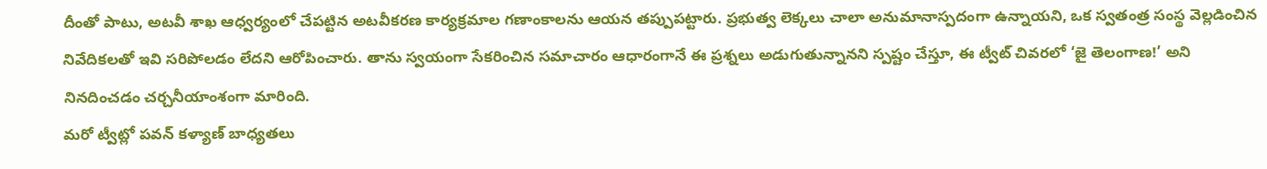దీంతో పాటు, అటవీ శాఖ ఆధ్వర్యంలో చేపట్టిన అటవీకరణ కార్యక్రమాల గణాంకాలను ఆయన తప్పుపట్టారు. ప్రభుత్వ లెక్కలు చాలా అనుమానాస్పదంగా ఉన్నాయని, ఒక స్వతంత్ర సంస్థ వెల్లడించిన నివేదికలతో ఇవి సరిపోలడం లేదని ఆరోపించారు. తాను స్వయంగా సేకరించిన సమాచారం ఆధారంగానే ఈ ప్రశ్నలు అడుగుతున్నానని స్పష్టం చేస్తూ, ఈ ట్వీట్ చివరలో ‘జై తెలంగాణ!’ అని నినదించడం చర్చనీయాంశంగా మారింది.
మరో ట్వీట్లో పవన్ కళ్యాణ్ బాధ్యతలు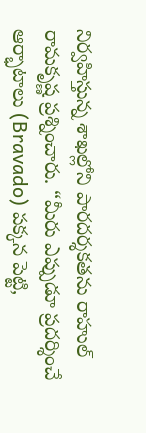నిర్వహిస్తున్న శాఖల్లోని పారదర్శకతను రాహుల్ రామకృష్ణ ప్రశ్నించారు. “మీరు ఎప్పుడూ ప్రదర్శించే ఆర్భాటాలు (Bravado) పక్కన పెట్టి,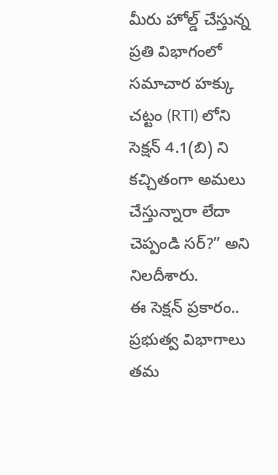మీరు హోల్డ్ చేస్తున్న ప్రతి విభాగంలో సమాచార హక్కు చట్టం (RTI) లోని సెక్షన్ 4.1(బి) ని కచ్చితంగా అమలు చేస్తున్నారా లేదా చెప్పండి సర్?” అని నిలదీశారు.
ఈ సెక్షన్ ప్రకారం.. ప్రభుత్వ విభాగాలు తమ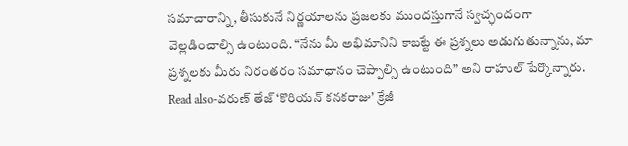సమాచారాన్ని, తీసుకునే నిర్ణయాలను ప్రజలకు ముందస్తుగానే స్వచ్ఛందంగా వెల్లడించాల్సి ఉంటుంది. “నేను మీ అభిమానిని కాబట్టే ఈ ప్రశ్నలు అడుగుతున్నాను, మా ప్రశ్నలకు మీరు నిరంతరం సమాధానం చెప్పాల్సి ఉంటుంది” అని రాహుల్ పేర్కొన్నారు.
Read also-వరుణ్ తేజ్ ‘కొరియన్ కనకరాజు’ క్రేజీ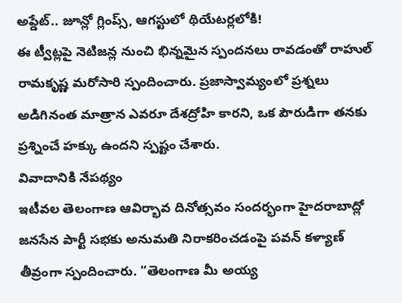అప్డేట్.. జూన్లో గ్లింప్స్, ఆగస్టులో థియేటర్లలోకి!
ఈ ట్వీట్లపై నెటిజన్ల నుంచి భిన్నమైన స్పందనలు రావడంతో రాహుల్ రామకృష్ణ మరోసారి స్పందించారు. ప్రజాస్వామ్యంలో ప్రశ్నలు అడిగినంత మాత్రాన ఎవరూ దేశద్రోహి కారని, ఒక పౌరుడిగా తనకు ప్రశ్నించే హక్కు ఉందని స్పష్టం చేశారు.
వివాదానికి నేపథ్యం
ఇటీవల తెలంగాణ ఆవిర్భావ దినోత్సవం సందర్భంగా హైదరాబాద్లో జనసేన పార్టీ సభకు అనుమతి నిరాకరించడంపై పవన్ కళ్యాణ్ తీవ్రంగా స్పందించారు. “తెలంగాణ మీ అయ్య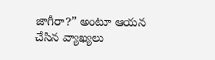జాగీరా?” అంటూ ఆయన చేసిన వ్యాఖ్యలు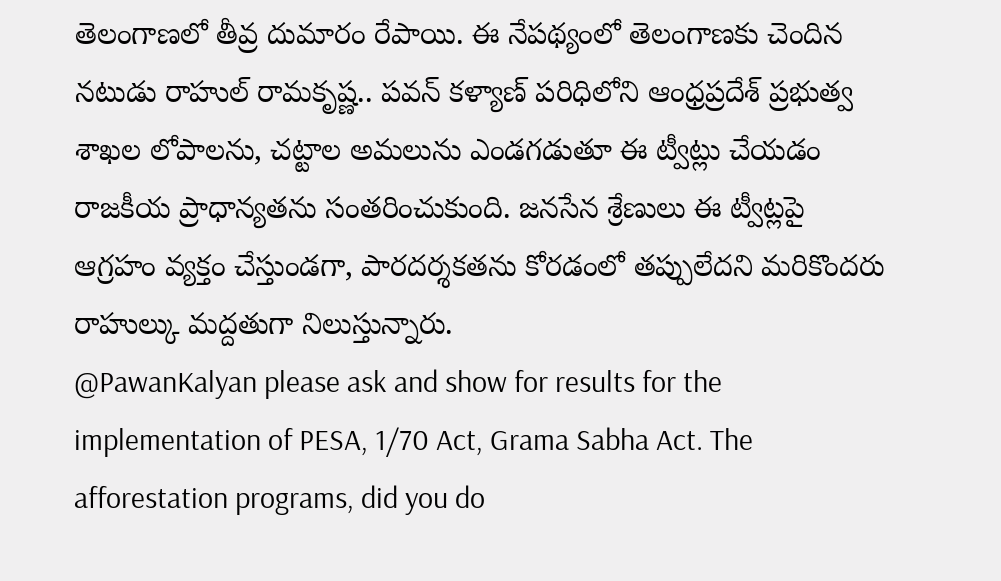తెలంగాణలో తీవ్ర దుమారం రేపాయి. ఈ నేపథ్యంలో తెలంగాణకు చెందిన నటుడు రాహుల్ రామకృష్ణ.. పవన్ కళ్యాణ్ పరిధిలోని ఆంధ్రప్రదేశ్ ప్రభుత్వ శాఖల లోపాలను, చట్టాల అమలును ఎండగడుతూ ఈ ట్వీట్లు చేయడం రాజకీయ ప్రాధాన్యతను సంతరించుకుంది. జనసేన శ్రేణులు ఈ ట్వీట్లపై ఆగ్రహం వ్యక్తం చేస్తుండగా, పారదర్శకతను కోరడంలో తప్పులేదని మరికొందరు రాహుల్కు మద్దతుగా నిలుస్తున్నారు.
@PawanKalyan please ask and show for results for the implementation of PESA, 1/70 Act, Grama Sabha Act. The afforestation programs, did you do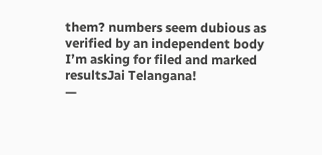them? numbers seem dubious as verified by an independent body
I’m asking for filed and marked resultsJai Telangana!
—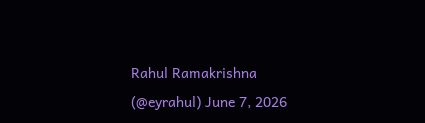Rahul Ramakrishna (@eyrahul) June 7, 2026